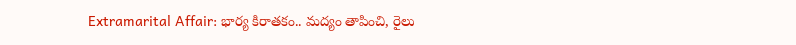Extramarital Affair: భార్య కిరాతకం.. మద్యం తాపించి, రైలు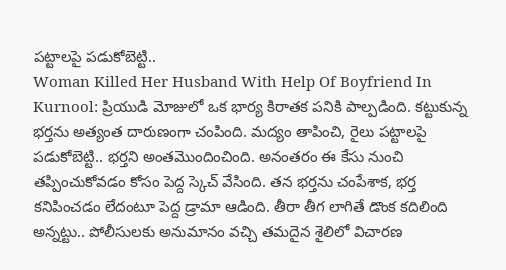పట్టాలపై పడుకోబెట్టి..
Woman Killed Her Husband With Help Of Boyfriend In Kurnool: ప్రియుడి మోజులో ఒక భార్య కిరాతక పనికి పాల్పడింది. కట్టుకున్న భర్తను అత్యంత దారుణంగా చంపింది. మద్యం తాపించి, రైలు పట్టాలపై పడుకోబెట్టి.. భర్తని అంతమొందించింది. అనంతరం ఈ కేసు నుంచి తప్పించుకోవడం కోసం పెద్ద స్కెచ్ వేసింది. తన భర్తను చంపేశాక, భర్త కనిపించడం లేదంటూ పెద్ద డ్రామా ఆడింది. తీరా తీగ లాగితే డొంక కదిలింది అన్నట్టు.. పోలీసులకు అనుమానం వచ్చి తమదైన శైలిలో విచారణ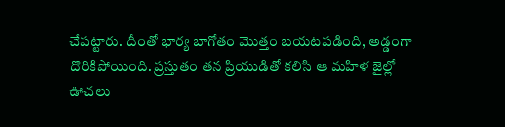చేపట్టారు. దీంతో భార్య బాగోతం మొత్తం బయటపడింది, అడ్డంగా దొరికిపోయింది. ప్రస్తుతం తన ప్రియుడితో కలిసి ఆ మహిళ జైల్లో ఊచలు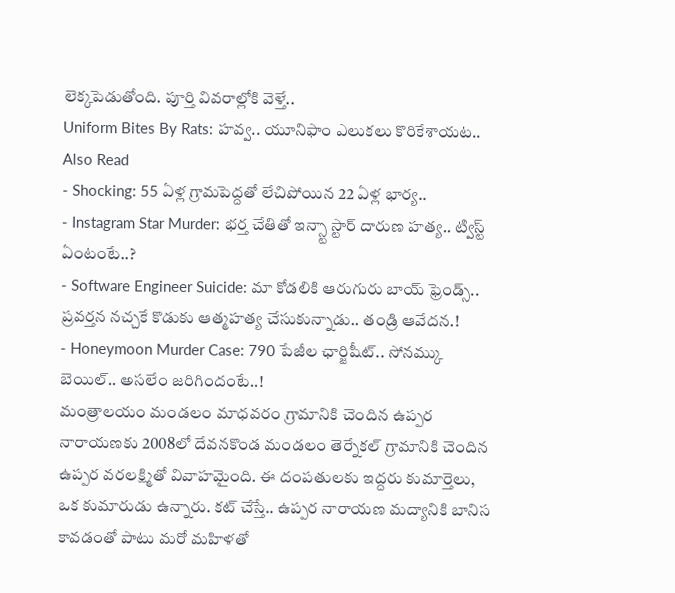లెక్కపెడుతోంది. పూర్తి వివరాల్లోకి వెళ్తే..
Uniform Bites By Rats: హవ్వ.. యూనిఫాం ఎలుకలు కొరికేశాయట..
Also Read
- Shocking: 55 ఏళ్ల గ్రామపెద్దతో లేచిపోయిన 22 ఏళ్ల భార్య..
- Instagram Star Murder: భర్త చేతితో ఇన్స్టా స్టార్ దారుణ హత్య.. ట్విస్ట్ ఏంటంటే..?
- Software Engineer Suicide: మా కోడలికి ఆరుగురు బాయ్ ఫ్రెండ్స్.. ప్రవర్తన నచ్చకే కొడుకు ఆత్మహత్య చేసుకున్నాడు.. తండ్రి ఆవేదన.!
- Honeymoon Murder Case: 790 పేజీల ఛార్జిషీట్.. సోనమ్కు బెయిల్.. అసలేం జరిగిందంటే..!
మంత్రాలయం మండలం మాధవరం గ్రామానికి చెందిన ఉప్పర నారాయణకు 2008లో దేవనకొండ మండలం తెర్నేకల్ గ్రామానికి చెందిన ఉప్పర వరలక్ష్మితో వివాహమైంది. ఈ దంపతులకు ఇద్దరు కుమార్తెలు, ఒక కుమారుడు ఉన్నారు. కట్ చేస్తే.. ఉప్పర నారాయణ మద్యానికి బానిస కావడంతో పాటు మరో మహిళతో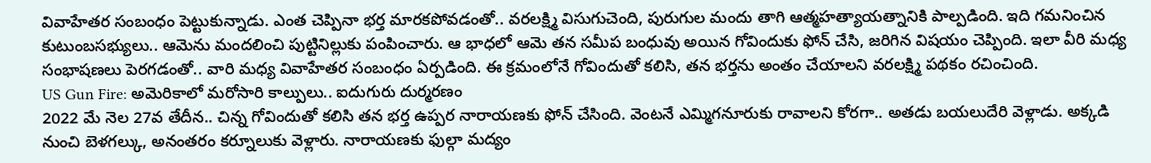వివాహేతర సంబంధం పెట్టుకున్నాడు. ఎంత చెప్పినా భర్త మారకపోవడంతో.. వరలక్ష్మి విసుగుచెంది, పురుగుల మందు తాగి ఆత్మహత్యాయత్నానికి పాల్పడింది. ఇది గమనించిన కుటుంబసభ్యులు.. ఆమెను మందలించి పుట్టినిల్లుకు పంపించారు. ఆ భాధలో ఆమె తన సమీప బంధువు అయిన గోవిందుకు ఫోన్ చేసి, జరిగిన విషయం చెప్పింది. ఇలా వీరి మధ్య సంభాషణలు పెరగడంతో.. వారి మధ్య వివాహేతర సంబంధం ఏర్పడింది. ఈ క్రమంలోనే గోవిందుతో కలిసి, తన భర్తను అంతం చేయాలని వరలక్ష్మి పథకం రచించింది.
US Gun Fire: అమెరికాలో మరోసారి కాల్పులు.. ఐదుగురు దుర్మరణం
2022 మే నెల 27వ తేదీన.. చిన్న గోవిందుతో కలిసి తన భర్త ఉప్పర నారాయణకు ఫోన్ చేసింది. వెంటనే ఎమ్మిగనూరుకు రావాలని కోరగా.. అతడు బయలుదేరి వెళ్లాడు. అక్కడి నుంచి బెళగల్కు, అనంతరం కర్నూలుకు వెళ్లారు. నారాయణకు ఫుల్గా మద్యం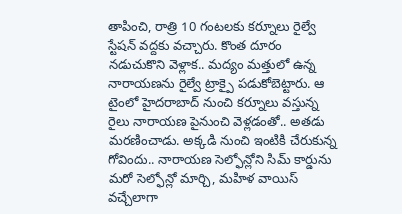తాపించి, రాత్రి 10 గంటలకు కర్నూలు రైల్వే స్టేషన్ వద్దకు వచ్చారు. కొంత దూరం నడుచుకొని వెళ్లాక.. మద్యం మత్తులో ఉన్న నారాయణను రైల్వే ట్రాక్పై పడుకోబెట్టారు. ఆ టైంలో హైదరాబాద్ నుంచి కర్నూలు వస్తున్న రైలు నారాయణ పైనుంచి వెళ్లడంతో.. అతడు మరణించాడు. అక్కడి నుంచి ఇంటికి చేరుకున్న గోవిందు.. నారాయణ సెల్ఫోన్లోని సిమ్ కార్డును మరో సెల్ఫోన్లో మార్చి, మహిళ వాయిస్ వచ్చేలాగా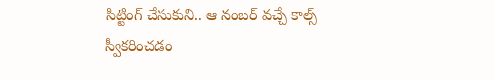సిట్టింగ్ చేసుకుని.. ఆ నంబర్ వచ్చే కాల్స్ స్వీకరించడం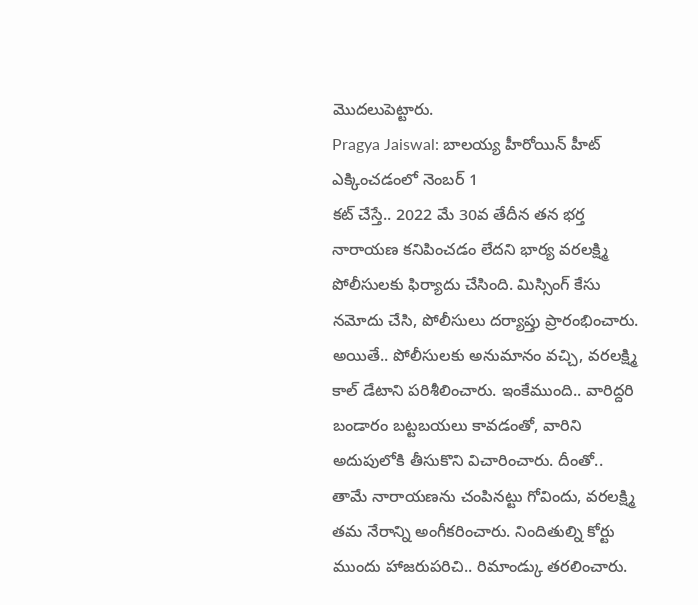మొదలుపెట్టారు.
Pragya Jaiswal: బాలయ్య హీరోయిన్ హీట్ ఎక్కించడంలో నెంబర్ 1
కట్ చేస్తే.. 2022 మే 30వ తేదీన తన భర్త నారాయణ కనిపించడం లేదని భార్య వరలక్ష్మి పోలీసులకు ఫిర్యాదు చేసింది. మిస్సింగ్ కేసు నమోదు చేసి, పోలీసులు దర్యాప్తు ప్రారంభించారు. అయితే.. పోలీసులకు అనుమానం వచ్చి, వరలక్ష్మి కాల్ డేటాని పరిశీలించారు. ఇంకేముంది.. వారిద్దరి బండారం బట్టబయలు కావడంతో, వారిని అదుపులోకి తీసుకొని విచారించారు. దీంతో.. తామే నారాయణను చంపినట్టు గోవిందు, వరలక్ష్మి తమ నేరాన్ని అంగీకరించారు. నిందితుల్ని కోర్టు ముందు హాజరుపరిచి.. రిమాండ్కు తరలించారు.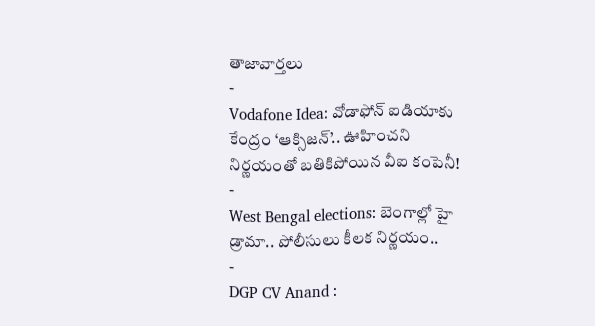తాజావార్తలు
-
Vodafone Idea: వోడాఫోన్ ఐడియాకు కేంద్రం ‘ఆక్సిజన్’.. ఊహించని నిర్ణయంతో బతికిపోయిన వీఐ కంపెనీ!
-
West Bengal elections: బెంగాల్లో హై డ్రామా.. పోలీసులు కీలక నిర్ణయం..
-
DGP CV Anand :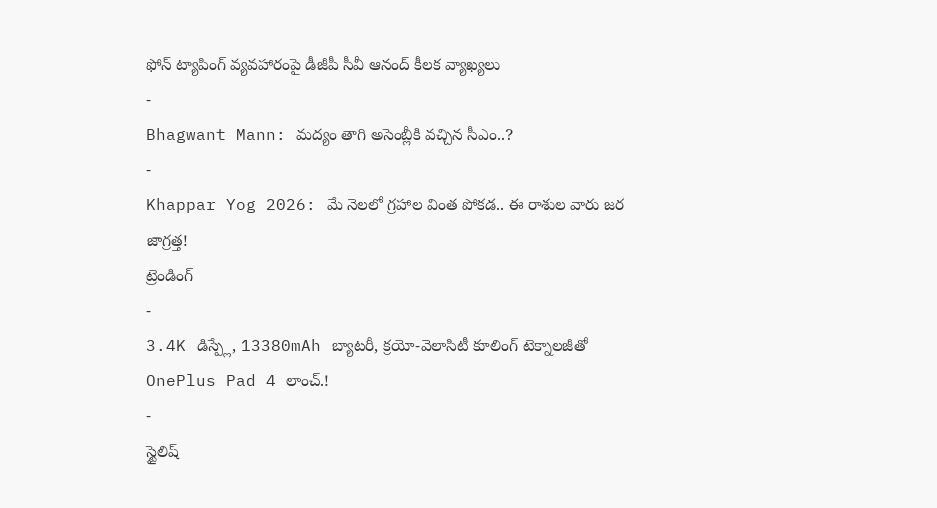ఫోన్ ట్యాపింగ్ వ్యవహారంపై డీజీపీ సీవీ ఆనంద్ కీలక వ్యాఖ్యలు
-
Bhagwant Mann: మద్యం తాగి అసెంబ్లీకి వచ్చిన సీఎం..?
-
Khappar Yog 2026: మే నెలలో గ్రహాల వింత పోకడ.. ఈ రాశుల వారు జర జాగ్రత్త!
ట్రెండింగ్
-
3.4K డిస్ప్లే, 13380mAh బ్యాటరీ, క్రయో-వెలాసిటీ కూలింగ్ టెక్నాలజీతో OnePlus Pad 4 లాంచ్.!
-
స్టైలిష్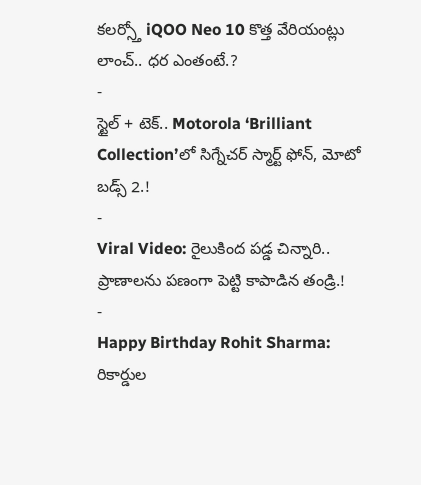కలర్స్తో iQOO Neo 10 కొత్త వేరియంట్లు లాంచ్.. ధర ఎంతంటే.?
-
స్టైల్ + టెక్.. Motorola ‘Brilliant Collection’లో సిగ్నేచర్ స్మార్ట్ ఫోన్, మోటో బడ్స్ 2.!
-
Viral Video: రైలుకింద పడ్డ చిన్నారి.. ప్రాణాలను పణంగా పెట్టి కాపాడిన తండ్రి.!
-
Happy Birthday Rohit Sharma: రికార్డుల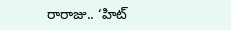రారాజు.. ‘హిట్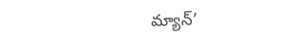మ్యాన్’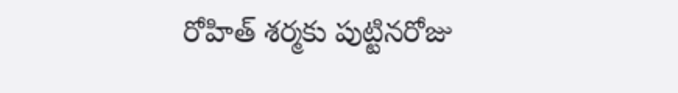రోహిత్ శర్మకు పుట్టినరోజు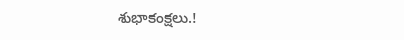శుభాకంక్షలు.!